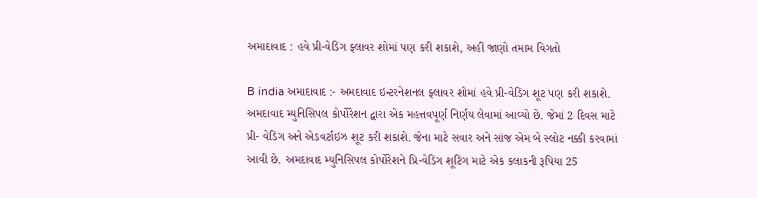અમાદાવાદ : હવે પ્રી-વેડિંગ ફ્લાવર શોમાં પણ કરી શકાશે, અહીં જાણો તમામ વિગતો

B india અમાદાવાદ :- અમદાવાદ ઇન્ટરનેશનલ ફ્લાવર શોમાં હવે પ્રી-વેડિંગ શૂટ પણ કરી શકાશે. અમદાવાદ મ્યુનિસિપલ કોર્પોરેશન દ્વારા એક મહત્તવપૂર્ણ નિર્ણય લેવામાં આવ્યો છે. જેમાં 2 દિવસ માટે પ્રી- વેડિંગ અને એડવર્ટાઇઝ શૂટ કરી શકાશે. જેના માટે સવાર અને સાંજ એમ બે સ્લોટ નક્કી કરવામાં આવી છે. અમદાવાદ મ્યુનિસિપલ કોર્પોરેશને પ્રિ-વેડિંગ શૂટિંગ માટે એક કલાકની રૂપિયા 25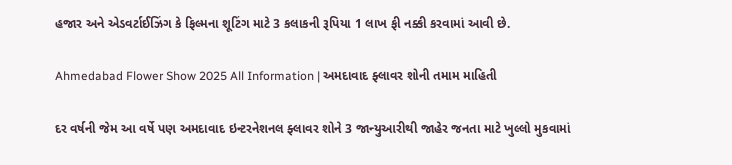હજાર અને એડવર્ટાઈઝિંગ કે ફિલ્મના શૂટિંગ માટે 3 કલાકની રૂપિયા 1 લાખ ફી નક્કી કરવામાં આવી છે.

Ahmedabad Flower Show 2025 All Information | અમદાવાદ ફ્લાવર શોની તમામ માહિતી

દર વર્ષની જેમ આ વર્ષે પણ અમદાવાદ ઇન્ટરનેશનલ ફ્લાવર શોને 3 જાન્યુઆરીથી જાહેર જનતા માટે ખુલ્લો મુકવામાં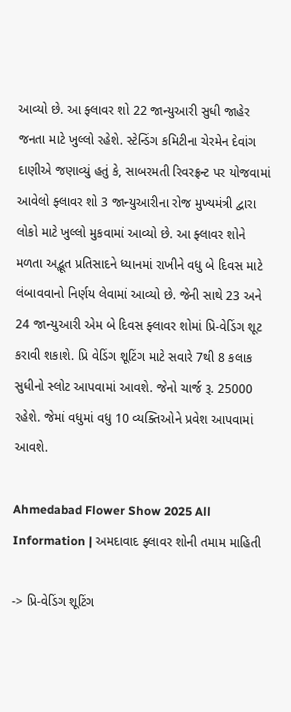આવ્યો છે. આ ફ્લાવર શો 22 જાન્યુઆરી સુધી જાહેર જનતા માટે ખુલ્લો રહેશે. સ્ટેન્ડિંગ કમિટીના ચેરમેન દેવાંગ દાણીએ જણાવ્યું હતું કે, સાબરમતી રિવરફ્રન્ટ પર યોજવામાં આવેલો ફ્લાવર શો 3 જાન્યુઆરીના રોજ મુખ્યમંત્રી દ્વારા લોકો માટે ખુલ્લો મુકવામાં આવ્યો છે. આ ફ્લાવર શોને મળતા અદ્ભૂત પ્રતિસાદને ધ્યાનમાં રાખીને વધુ બે દિવસ માટે લંબાવવાનો નિર્ણય લેવામાં આવ્યો છે. જેની સાથે 23 અને 24 જાન્યુઆરી એમ બે દિવસ ફ્લાવર શોમાં પ્રિ-વેડિંગ શૂટ કરાવી શકાશે. પ્રિ વેડિંગ શૂટિંગ માટે સવારે 7થી 8 કલાક સુધીનો સ્લોટ આપવામાં આવશે. જેનો ચાર્જ રૂ. 25000 રહેશે. જેમાં વધુમાં વધુ 10 વ્યક્તિઓને પ્રવેશ આપવામાં આવશે.

Ahmedabad Flower Show 2025 All Information | અમદાવાદ ફ્લાવર શોની તમામ માહિતી

-> પ્રિ-વેડિંગ શૂટિંગ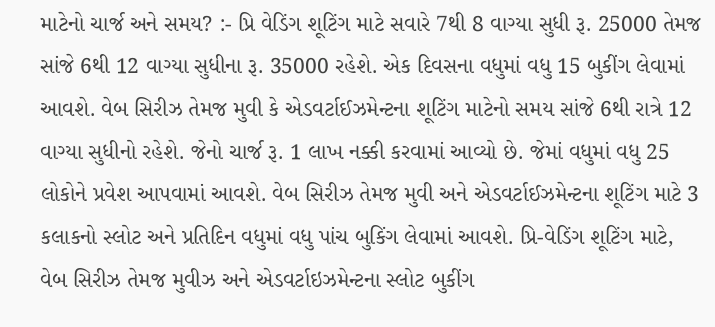માટેનો ચાર્જ અને સમય? :- પ્રિ વેડિંગ શૂટિંગ માટે સવારે 7થી 8 વાગ્યા સુધી રૂ. 25000 તેમજ સાંજે 6થી 12 વાગ્યા સુધીના રૂ. 35000 રહેશે. એક દિવસના વધુમાં વધુ 15 બુકીંગ લેવામાં આવશે. વેબ સિરીઝ તેમજ મુવી કે એડવર્ટાઈઝમેન્ટના શૂટિંગ માટેનો સમય સાંજે 6થી રાત્રે 12 વાગ્યા સુધીનો રહેશે. જેનો ચાર્જ રૂ. 1 લાખ નક્કી કરવામાં આવ્યો છે. જેમાં વધુમાં વધુ 25 લોકોને પ્રવેશ આપવામાં આવશે. વેબ સિરીઝ તેમજ મુવી અને એડવર્ટાઈઝમેન્ટના શૂટિંગ માટે 3 કલાકનો સ્લોટ અને પ્રતિદિન વધુમાં વધુ પાંચ બુકિંગ લેવામાં આવશે. પ્રિ-વેડિંગ શૂટિંગ માટે, વેબ સિરીઝ તેમજ મુવીઝ અને એડવર્ટાઇઝમેન્ટના સ્લોટ બુકીંગ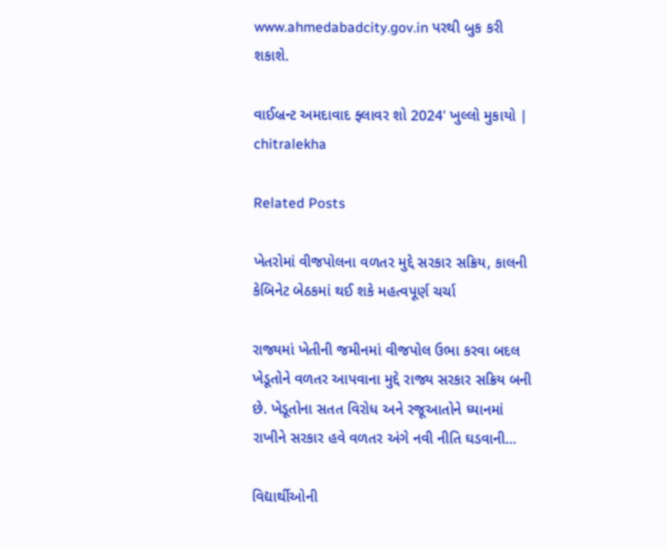www.ahmedabadcity.gov.in પરથી બુક કરી શકાશે.

વાઈબ્રન્ટ અમદાવાદ ફ્લાવર શો 2024' ખુલ્લો મુકાયો | chitralekha

Related Posts

ખેતરોમાં વીજપોલના વળતર મુદ્દે સરકાર સક્રિય, કાલની કેબિનેટ બેઠકમાં થઈ શકે મહત્વપૂર્ણ ચર્ચા

રાજ્યમાં ખેતીની જમીનમાં વીજપોલ ઉભા કરવા બદલ ખેડૂતોને વળતર આપવાના મુદ્દે રાજ્ય સરકાર સક્રિય બની છે. ખેડૂતોના સતત વિરોધ અને રજૂઆતોને ધ્યાનમાં રાખીને સરકાર હવે વળતર અંગે નવી નીતિ ઘડવાની…

વિદ્યાર્થીઓની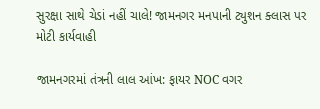સુરક્ષા સાથે ચેડાં નહીં ચાલે! જામનગર મનપાની ટ્યુશન ક્લાસ પર મોટી કાર્યવાહી

જામનગરમાં તંત્રની લાલ આંખ: ફાયર NOC વગર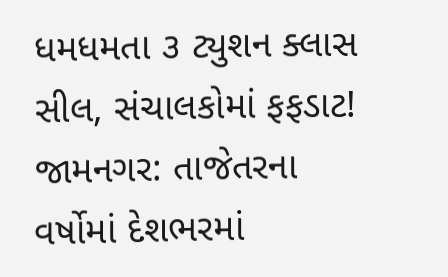ધમધમતા ૩ ટ્યુશન ક્લાસ સીલ, સંચાલકોમાં ફફડાટ! જામનગર: તાજેતરના વર્ષોમાં દેશભરમાં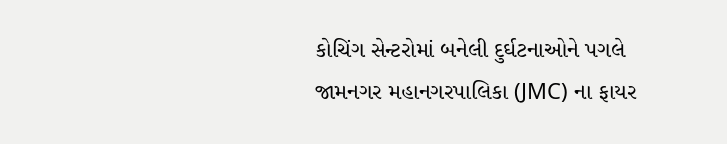કોચિંગ સેન્ટરોમાં બનેલી દુર્ઘટનાઓને પગલે જામનગર મહાનગરપાલિકા (JMC) ના ફાયર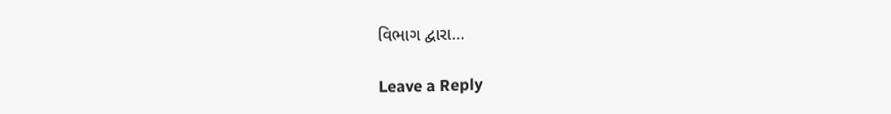વિભાગ દ્વારા…

Leave a Reply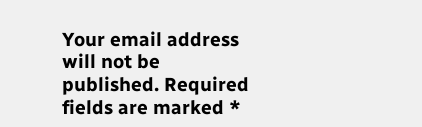Your email address will not be published. Required fields are marked *